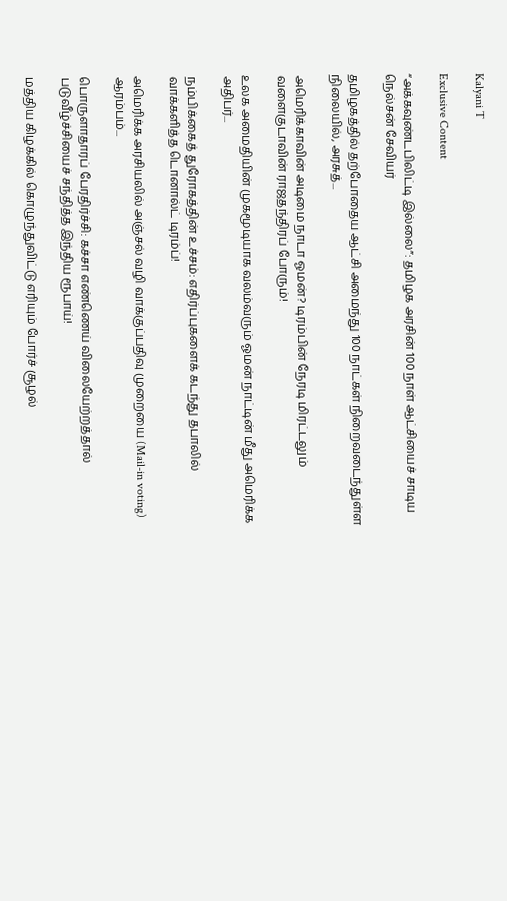Kalyani T

Exclusive Content

“அக்கவுண்டபிலிட்டி இல்லை”: தமிழக அரசின் 100 நாள் ஆட்சியைச் சாடிய நெல்சன் சேவியர்

தமிழகத்தில் தற்போதைய ஆட்சி அமைந்து 100 நாட்கள் நிறைவடைந்துள்ள நிலையில், அரசுத்...

அமெரிக்காவின் அடிமை நாடா ஓமன்? டிரம்பின் நேரடி மிரட்டலும் வளைகுடாவின் ராஜதந்திரப் போரும்!

உலக அமைதியின் முகமூடியாக வலம்வரும் ஓமன் நாட்டின் மீது அமெரிக்க அதிபர்...

நம்பிக்கைத் துரோகத்தின் உச்சம்: எதிர்ப்புகளைக் கடந்து தபாலில் வாக்களித்த டொனால்ட் டிரம்ப்!

அமெரிக்க அரசியலில் அஞ்சல் வழி வாக்குப்பதிவு முறையை (Mail-in voting) ஆரம்பம்...

பொருளாதாரப் பேரதிர்ச்சி: கச்சா எண்ணெய் விலையேற்றத்தால் படுவீழ்ச்சியைச் சந்தித்த இந்திய ரூபாய்!

மத்திய கிழக்கில் கொழுந்துவிட்டு எரியும் போர்ச் சூழல்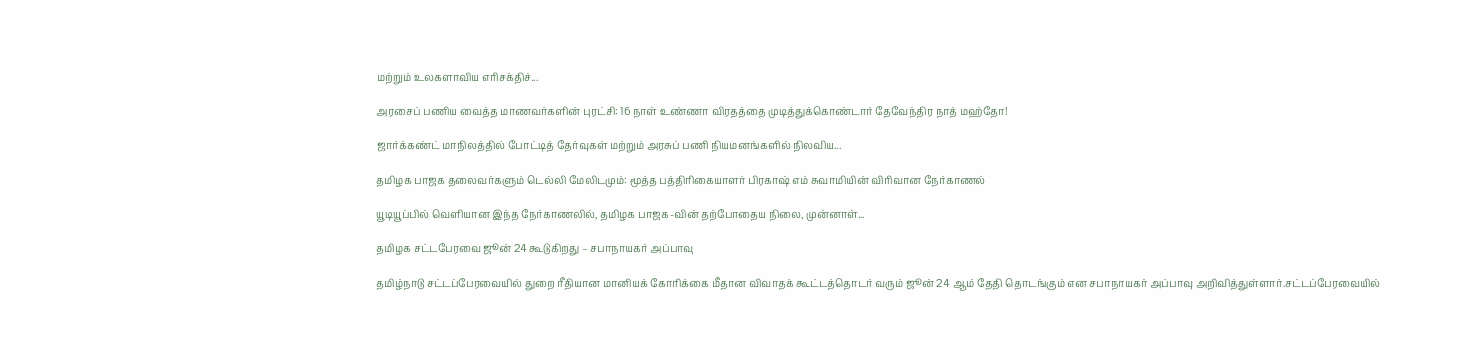மற்றும் உலகளாவிய எரிசக்திச்...

அரசைப் பணிய வைத்த மாணவர்களின் புரட்சி: 16 நாள் உண்ணா விரதத்தை முடித்துக்கொண்டார் தேவேந்திர நாத் மஹ்தோ!

ஜார்க்கண்ட் மாநிலத்தில் போட்டித் தேர்வுகள் மற்றும் அரசுப் பணி நியமனங்களில் நிலவிய...

தமிழக பாஜக தலைவர்களும் டெல்லி மேலிடமும்: மூத்த பத்திரிகையாளர் பிரகாஷ் எம் சுவாமியின் விரிவான நேர்காணல்

யூடியூப்பில் வெளியான இந்த நேர்காணலில், தமிழக பாஜக-வின் தற்போதைய நிலை, முன்னாள்...

தமிழக சட்டபேரவை ஜூன் 24 கூடுகிறது – சபாநாயகர் அப்பாவு

தமிழ்நாடு சட்டப்பேரவையில் துறை ரீதியான மானியக் கோரிக்கை மீதான விவாதக் கூட்டத்தொடர் வரும் ஜூன் 24 ஆம் தேதி தொடங்கும் என சபாநாயகர் அப்பாவு அறிவித்துள்ளார்.சட்டப்பேரவையில்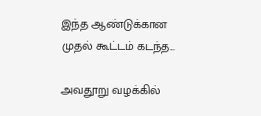இந்த ஆண்டுக்கான முதல் கூட்டம் கடந்த...

அவதூறு வழக்கில்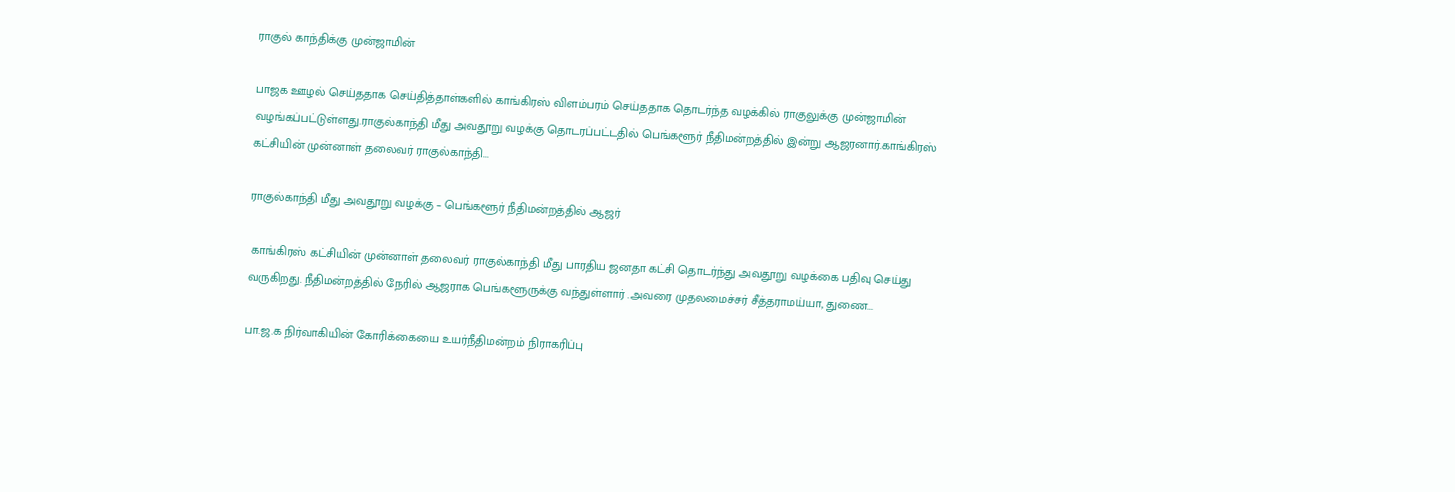ராகுல் காந்திக்கு முன்ஜாமின்

பாஜக ஊழல் செய்ததாக செய்தித்தாள்களில் காங்கிரஸ் விளம்பரம் செய்ததாக தொடர்ந்த வழக்கில் ராகுலுக்கு முன்ஜாமின் வழங்கப்பட்டுள்ளது.ராகுல்காந்தி மீது அவதூறு வழக்கு தொடரப்பட்டதில் பெங்களூர் நீதிமன்றத்தில் இன்று ஆஜரனார்.காங்கிரஸ் கட்சியின் முன்னாள் தலைவர் ராகுல்காந்தி...

ராகுல்காந்தி மீது அவதூறு வழக்கு – பெங்களூர் நீதிமன்றத்தில் ஆஜர்

 காங்கிரஸ் கட்சியின் முன்னாள் தலைவர் ராகுல்காந்தி மீது பாரதிய ஜனதா கட்சி தொடர்ந்து அவதூறு வழக்கை பதிவு செய்து வருகிறது. நீதிமன்றத்தில் நேரில் ஆஜராக பெங்களூருக்கு வந்துள்ளார் .அவரை முதலமைச்சர் சீத்தராமய்யா, துணை...

பா.ஜ.க நிர்வாகியின் கோரிக்கையை உயர்நீதிமன்றம் நிராகரிப்பு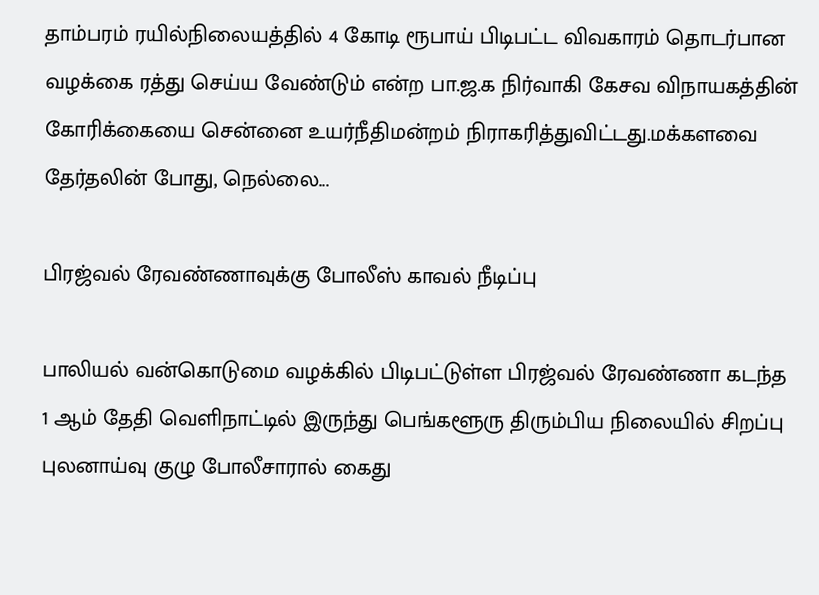தாம்பரம் ரயில்நிலையத்தில் 4 கோடி ரூபாய் பிடிபட்ட விவகாரம் தொடர்பான வழக்கை ரத்து செய்ய வேண்டும் என்ற பா.ஜ.க நிர்வாகி கேசவ விநாயகத்தின் கோரிக்கையை சென்னை உயர்நீதிமன்றம் நிராகரித்துவிட்டது.மக்களவை தேர்தலின் போது, நெல்லை...

பிரஜ்வல் ரேவண்ணாவுக்கு போலீஸ் காவல் நீடிப்பு

பாலியல் வன்கொடுமை வழக்கில் பிடிபட்டுள்ள பிரஜ்வல் ரேவண்ணா கடந்த 1 ஆம் தேதி வெளிநாட்டில் இருந்து பெங்களூரு திரும்பிய நிலையில் சிறப்பு புலனாய்வு குழு போலீசாரால் கைது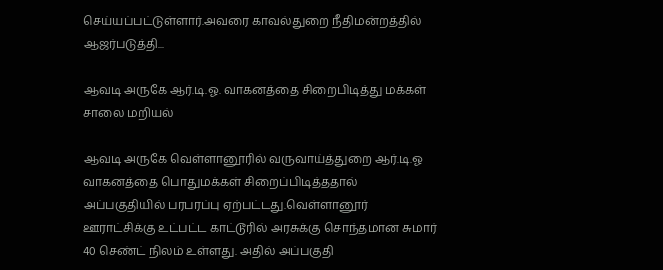செய்யப்பட்டுள்ளார்.அவரை காவல்துறை நீதிமன்றத்தில் ஆஜர்படுத்தி...

ஆவடி அருகே ஆர்.டி.ஓ. வாகனத்தை சிறைபிடித்து மக்கள் சாலை மறியல்

ஆவடி அருகே வெள்ளானூரில் வருவாய்த்துறை ஆர்.டி.ஓ வாகனத்தை பொதுமக்கள் சிறைப்பிடித்ததால் அப்பகுதியில் பரபரப்பு ஏற்பட்டது.வெள்ளானூர் ஊராட்சிக்கு உட்பட்ட காட்டூரில் அரசுக்கு சொந்தமான சுமார் 40 செண்ட் நிலம் உள்ளது. அதில் அப்பகுதி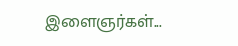இளைஞர்கள்...